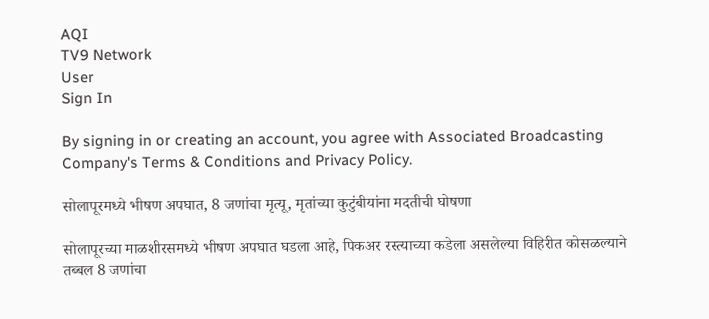AQI
TV9 Network
User
Sign In

By signing in or creating an account, you agree with Associated Broadcasting Company's Terms & Conditions and Privacy Policy.

सोलापूरमध्ये भीषण अपघात, 8 जणांचा मृत्यू, मृतांच्या कुटुंबीयांना मदतीची घोषणा

सोलापूरच्या माळशीरसमध्ये भीषण अपघात घडला आहे, पिकअर रस्त्याच्या कडेला असलेल्या विहिरीत कोसळल्याने तब्बल 8 जणांचा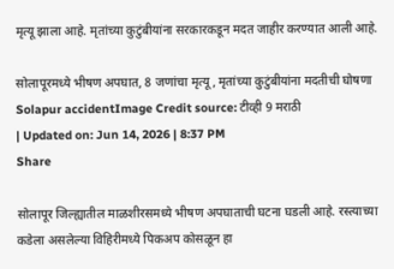मृत्यू झाला आहे. मृतांच्या कुटुंबीयांना सरकारकडून मदत जाहीर करण्यात आली आहे.

सोलापूरमध्ये भीषण अपघात, 8 जणांचा मृत्यू, मृतांच्या कुटुंबीयांना मदतीची घोषणा
Solapur accidentImage Credit source: टीव्ही 9 मराठी
| Updated on: Jun 14, 2026 | 8:37 PM
Share

सोलापूर जिल्ह्यातील माळशीरसमध्ये भीषण अपघाताची घटना घडली आहे. रस्त्याच्या कडेला असलेल्या विहिरीमध्ये पिकअप कोसळून हा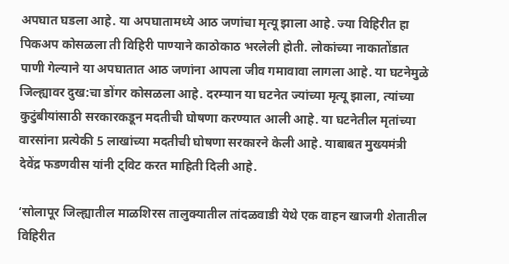अपघात घडला आहे. या अपघातामध्ये आठ जणांचा मृत्यू झाला आहे. ज्या विहिरीत हा पिकअप कोसळला ती विहिरी पाण्याने काठोकाठ भरलेली होती. लोकांच्या नाकातोंडात पाणी गेल्याने या अपघातात आठ जणांना आपला जीव गमावावा लागला आहे. या घटनेमुळे जिल्ह्यावर दुख:चा डोंगर कोसळला आहे. दरम्यान या घटनेत ज्यांच्या मृत्यू झाला, त्यांच्या कुटुंबीयांसाठी सरकारकडून मदतीची घोषणा करण्यात आली आहे. या घटनेतील मृतांच्या वारसांना प्रत्येकी 5 लाखांच्या मदतीची घोषणा सरकारने केली आहे. याबाबत मुख्यमंत्री देवेंद्र फडणवीस यांनी ट्विट करत माहिती दिली आहे.

‘सोलापूर जिल्ह्यातील माळशिरस तालुक्यातील तांदळवाडी येथे एक वाहन खाजगी शेतातील विहिरीत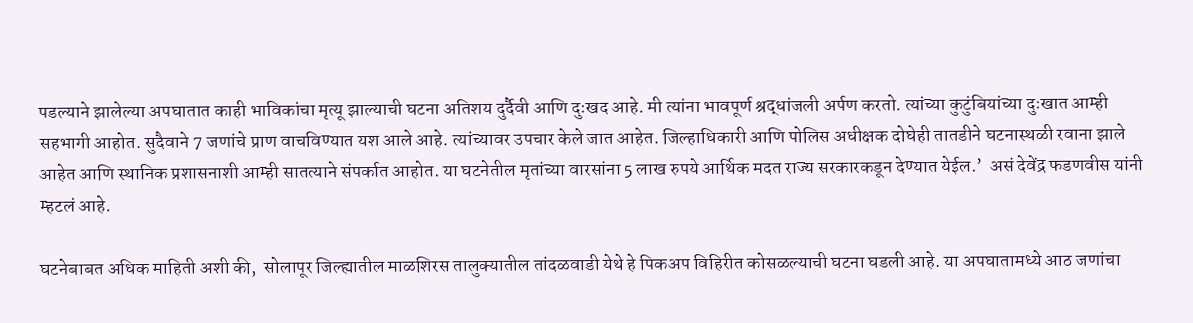पडल्याने झालेल्या अपघातात काही भाविकांचा मृत्यू झाल्याची घटना अतिशय दुर्दैवी आणि दुःखद आहे. मी त्यांना भावपूर्ण श्रद्धांजली अर्पण करतो. त्यांच्या कुटुंबियांच्या दुःखात आम्ही सहभागी आहोत. सुदैवाने 7 जणांचे प्राण वाचविण्यात यश आले आहे. त्यांच्यावर उपचार केले जात आहेत. जिल्हाधिकारी आणि पोलिस अधीक्षक दोघेही तातडीने घटनास्थळी रवाना झाले आहेत आणि स्थानिक प्रशासनाशी आम्ही सातत्याने संपर्कात आहोत. या घटनेतील मृतांच्या वारसांना 5 लाख रुपये आर्थिक मदत राज्य सरकारकडून देण्यात येईल.’  असं देवेंद्र फडणवीस यांनी म्हटलं आहे.

घटनेबाबत अधिक माहिती अशी की,  सोलापूर जिल्ह्यातील माळशिरस तालुक्यातील तांदळवाडी येथे हे पिकअप विहिरीत कोसळल्याची घटना घडली आहे. या अपघातामध्ये आठ जणांचा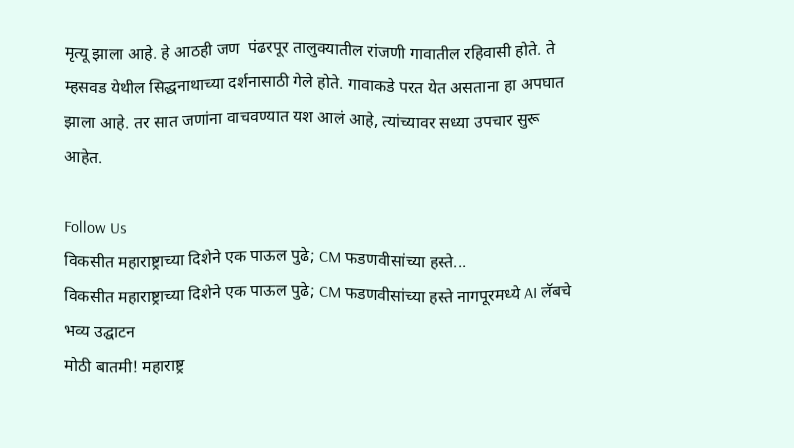मृत्यू झाला आहे. हे आठही जण  पंढरपूर तालुक्यातील रांजणी गावातील रहिवासी होते. ते म्हसवड येथील सिद्धनाथाच्या दर्शनासाठी गेले होते. गावाकडे परत येत असताना हा अपघात झाला आहे. तर सात जणांना वाचवण्यात यश आलं आहे, त्यांच्यावर सध्या उपचार सुरू आहेत.

Follow Us
विकसीत महाराष्ट्राच्या दिशेने एक पाऊल पुढे; CM फडणवीसांच्या हस्ते...
विकसीत महाराष्ट्राच्या दिशेने एक पाऊल पुढे; CM फडणवीसांच्या हस्ते नागपूरमध्ये AI लॅबचे भव्य उद्घाटन
मोठी बातमी! महाराष्ट्र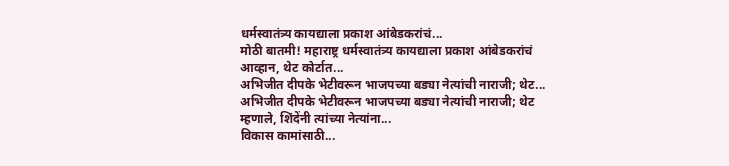धर्मस्वातंत्र्य कायद्याला प्रकाश आंबेडकरांचं...
मोठी बातमी! महाराष्ट्र धर्मस्वातंत्र्य कायद्याला प्रकाश आंबेडकरांचं आव्हान, थेट कोर्टात...
अभिजीत दीपके भेटीवरून भाजपच्या बड्या नेत्यांची नाराजी; थेट...
अभिजीत दीपके भेटीवरून भाजपच्या बड्या नेत्यांची नाराजी; थेट म्हणाले, शिंदेंनी त्यांच्या नेत्यांना...
विकास कामांसाठी...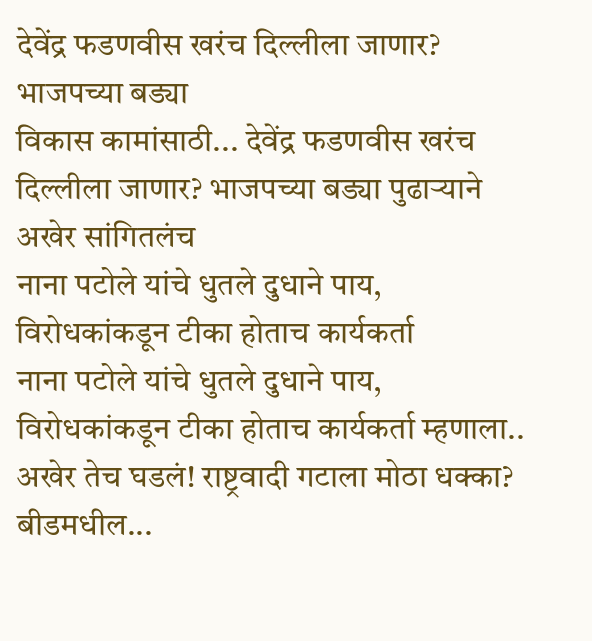देवेंद्र फडणवीस खरंच दिल्लीला जाणार? भाजपच्या बड्या
विकास कामांसाठी... देवेंद्र फडणवीस खरंच दिल्लीला जाणार? भाजपच्या बड्या पुढाऱ्याने अखेर सांगितलंच
नाना पटोले यांचे धुतले दुधाने पाय, विरोधकांकडून टीका होताच कार्यकर्ता
नाना पटोले यांचे धुतले दुधाने पाय, विरोधकांकडून टीका होताच कार्यकर्ता म्हणाला..
अखेर तेच घडलं! राष्ट्रवादी गटाला मोठा धक्का? बीडमधील...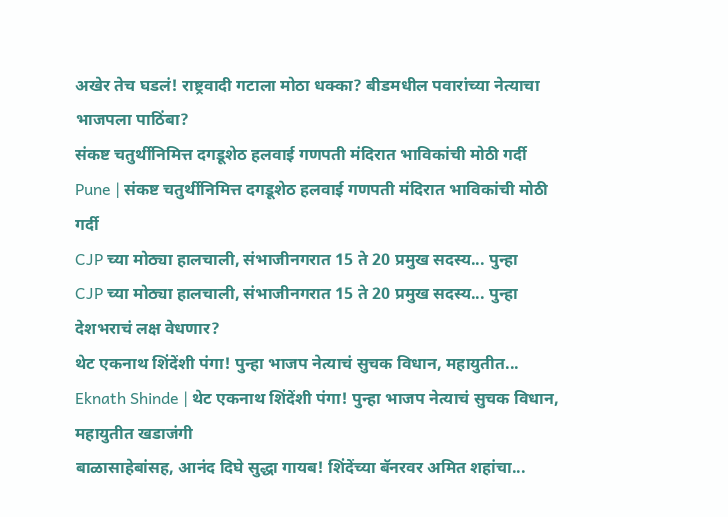अखेर तेच घडलं! राष्ट्रवादी गटाला मोठा धक्का? बीडमधील पवारांच्या नेत्याचा भाजपला पाठिंबा?
संकष्ट चतुर्थीनिमित्त दगडूशेठ हलवाई गणपती मंदिरात भाविकांची मोठी गर्दी
Pune | संकष्ट चतुर्थीनिमित्त दगडूशेठ हलवाई गणपती मंदिरात भाविकांची मोठी गर्दी
CJP च्या मोठ्या हालचाली, संभाजीनगरात 15 ते 20 प्रमुख सदस्य... पुन्हा
CJP च्या मोठ्या हालचाली, संभाजीनगरात 15 ते 20 प्रमुख सदस्य... पुन्हा देशभराचं लक्ष वेधणार?
थेट एकनाथ शिंदेंशी पंगा! पुन्हा भाजप नेत्याचं सुचक विधान, महायुतीत...
Eknath Shinde | थेट एकनाथ शिंदेंशी पंगा! पुन्हा भाजप नेत्याचं सुचक विधान, महायुतीत खडाजंगी
बाळासाहेबांसह, आनंद दिघे सुद्धा गायब! शिंदेंच्या बॅनरवर अमित शहांचा...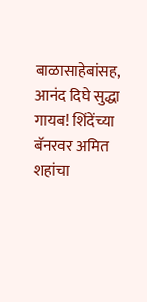बाळासाहेबांसह, आनंद दिघे सुद्धा गायब! शिंदेंच्या बॅनरवर अमित शहांचा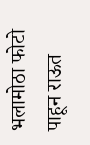भलामोठा फोटो पाहून राऊत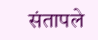संतापले